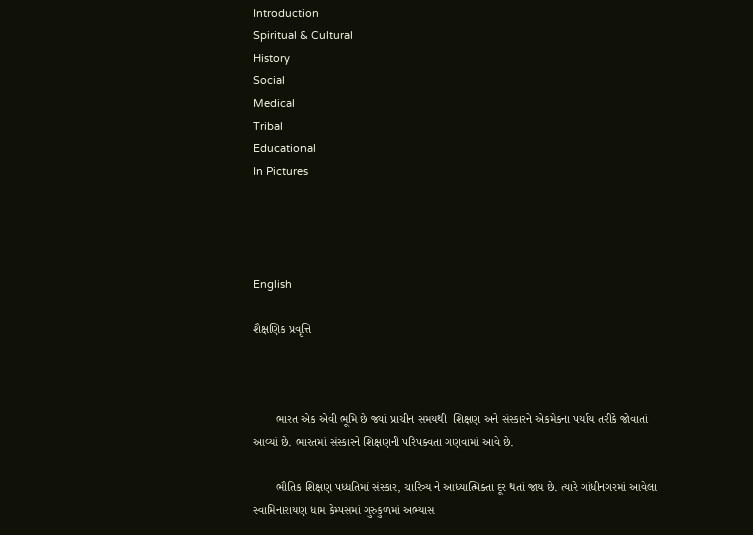Introduction
Spiritual & Cultural
History
Social
Medical
Tribal
Educational
In Pictures




English

શૈક્ષણિક પ્રવૃત્તિ



       ભારત એક એવી ભૂમિ છે જ્યાં પ્રાચીન સમયથી  શિક્ષણ અને સંસ્કારને એકમેકના પર્યાય તરીકે જોવાતાં આવ્યાં છે. ભારતમાં સંસ્કારને શિક્ષણની પરિપક્વતા ગણવામાં આવે છે.

       ભૌતિક શિક્ષણ પધ્ધતિમાં સંસ્કાર, ચારિત્ર્ય ને આધ્યાત્મિક્તા દૂર થતાં જાય છે. ત્યારે ગાંધીનગરમાં આવેલા સ્વામિનારાયણ ધામ કેમ્પસમાં ગુરુકુળમાં અભ્યાસ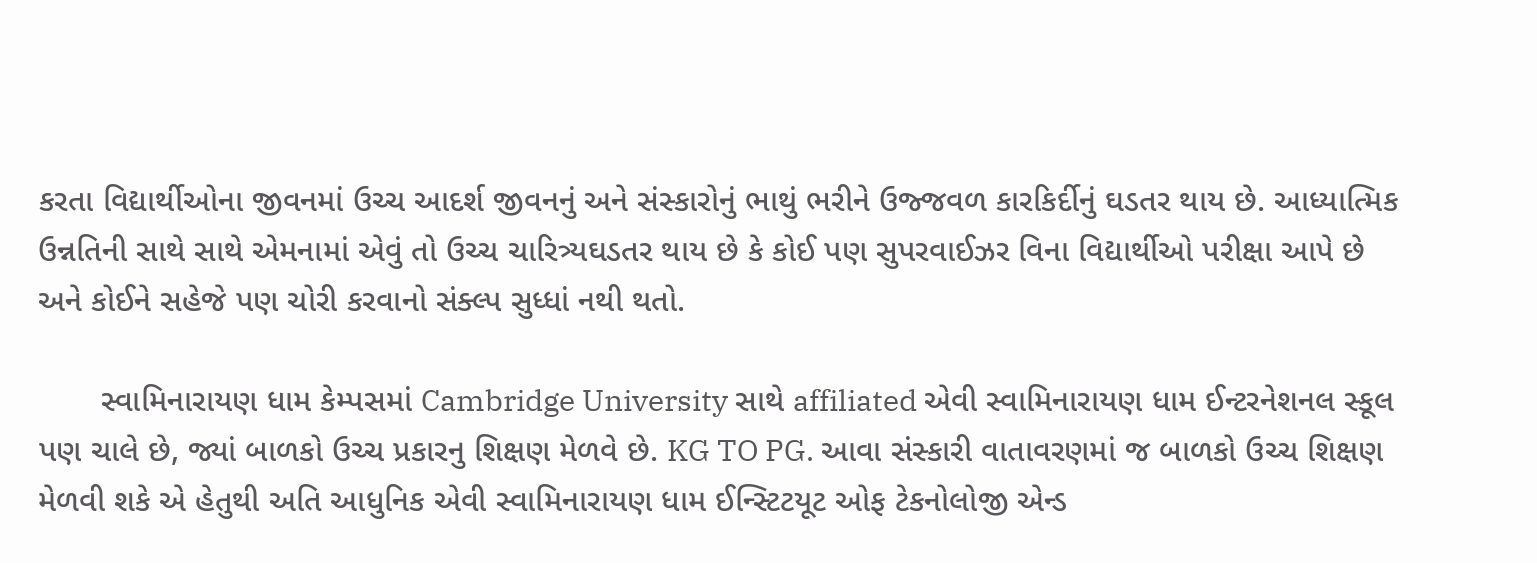કરતા વિદ્યાર્થીઓના જીવનમાં ઉચ્ચ આદર્શ જીવનનું અને સંસ્કારોનું ભાથું ભરીને ઉજ્જવળ કારકિર્દીનું ઘડતર થાય છે. આધ્યાત્મિક ઉન્નતિની સાથે સાથે એમનામાં એવું તો ઉચ્ચ ચારિત્ર્યઘડતર થાય છે કે કોઈ પણ સુપરવાઈઝર વિના વિદ્યાર્થીઓ પરીક્ષા આપે છે અને કોઈને સહેજે પણ ચોરી કરવાનો સંક્લ્પ સુધ્ધાં નથી થતો.

       સ્વામિનારાયણ ધામ કેમ્પસમાં Cambridge University સાથે affiliated એવી સ્વામિનારાયણ ધામ ઈન્ટરનેશનલ સ્કૂલ પણ ચાલે છે, જ્યાં બાળકો ઉચ્ચ પ્રકારનુ શિક્ષણ મેળવે છે. KG TO PG. આવા સંસ્કારી વાતાવરણમાં જ બાળકો ઉચ્ચ શિક્ષણ મેળવી શકે એ હેતુથી અતિ આધુનિક એવી સ્વામિનારાયણ ધામ ઈન્સ્ટિટયૂટ ઓફ ટેકનોલોજી એન્ડ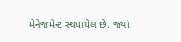મેનેજમેન્ટ સ્થપાયેલ છે. જ્યાં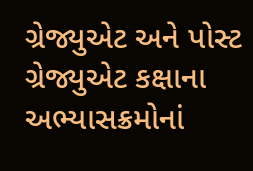ગ્રેજ્યુએટ અને પોસ્ટ ગ્રેજ્યુએટ કક્ષાના અભ્યાસક્રમોનાં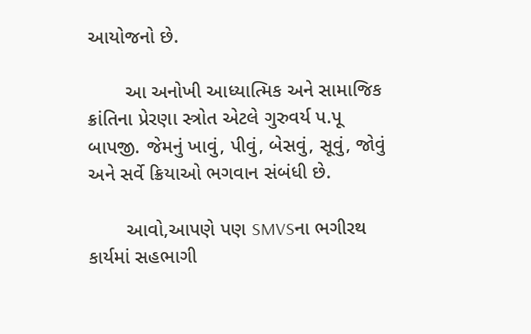આયોજનો છે.

       આ અનોખી આધ્યાત્મિક અને સામાજિક ક્રાંતિના પ્રેરણા સ્ત્રોત એટલે ગુરુવર્ય પ.પૂ બાપજી. જેમનું ખાવું, પીવું, બેસવું, સૂવું, જોવું અને સર્વે ક્રિયાઓ ભગવાન સંબંધી છે.

       આવો,આપણે પણ SMVSના ભગીરથ કાર્યમાં સહભાગી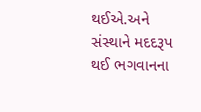થઈએ.અને સંસ્થાને મદદરૂપ થઈ ભગવાનના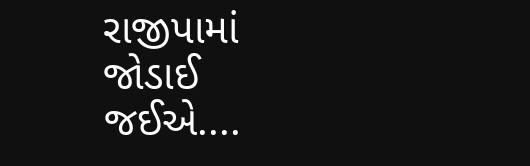રાજીપામાં જોડાઈ જઈએ....